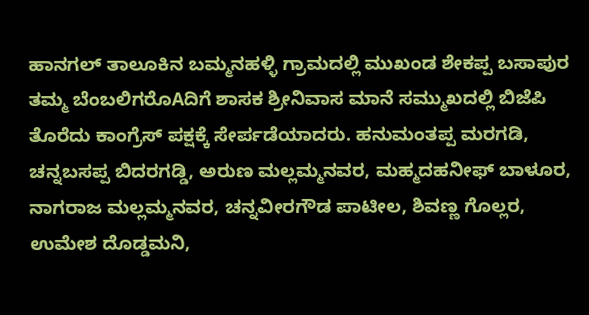ಹಾನಗಲ್ ತಾಲೂಕಿನ ಬಮ್ಮನಹಳ್ಳಿ ಗ್ರಾಮದಲ್ಲಿ ಮುಖಂಡ ಶೇಕಪ್ಪ ಬಸಾಪುರ ತಮ್ಮ ಬೆಂಬಲಿಗರೊAದಿಗೆ ಶಾಸಕ ಶ್ರೀನಿವಾಸ ಮಾನೆ ಸಮ್ಮುಖದಲ್ಲಿ ಬಿಜೆಪಿ ತೊರೆದು ಕಾಂಗ್ರೆಸ್ ಪಕ್ಷಕ್ಕೆ ಸೇರ್ಪಡೆಯಾದರು. ಹನುಮಂತಪ್ಪ ಮರಗಡಿ, ಚನ್ನಬಸಪ್ಪ ಬಿದರಗಡ್ಡಿ, ಅರುಣ ಮಲ್ಲಮ್ಮನವರ, ಮಹ್ಮದಹನೀಫ್ ಬಾಳೂರ, ನಾಗರಾಜ ಮಲ್ಲಮ್ಮನವರ, ಚನ್ನವೀರಗೌಡ ಪಾಟೀಲ, ಶಿವಣ್ಣ ಗೊಲ್ಲರ, ಉಮೇಶ ದೊಡ್ಡಮನಿ,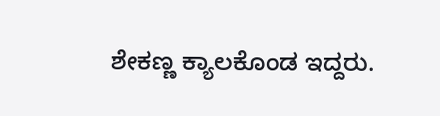ಶೇಕಣ್ಣ ಕ್ಯಾಲಕೊಂಡ ಇದ್ದರು.